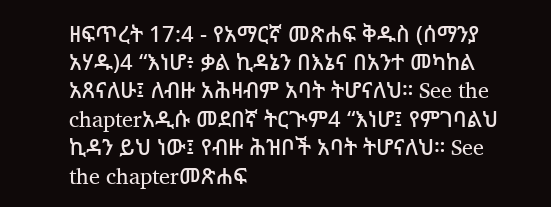ዘፍጥረት 17:4 - የአማርኛ መጽሐፍ ቅዱስ (ሰማንያ አሃዱ)4 “እነሆ፥ ቃል ኪዳኔን በእኔና በአንተ መካከል አጸናለሁ፤ ለብዙ አሕዛብም አባት ትሆናለህ። See the chapterአዲሱ መደበኛ ትርጒም4 “እነሆ፤ የምገባልህ ኪዳን ይህ ነው፤ የብዙ ሕዝቦች አባት ትሆናለህ። See the chapterመጽሐፍ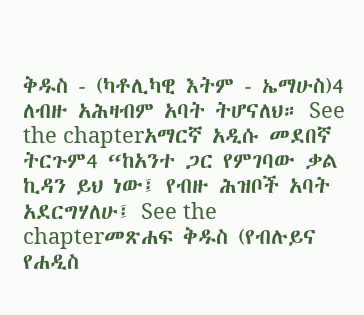ቅዱስ - (ካቶሊካዊ እትም - ኤማሁስ)4 ለብዙ አሕዛብም አባት ትሆናለህ። See the chapterአማርኛ አዲሱ መደበኛ ትርጉም4 “ከአንተ ጋር የምገባው ቃል ኪዳን ይህ ነው፤ የብዙ ሕዝቦች አባት አደርግሃለሁ፤ See the chapterመጽሐፍ ቅዱስ (የብሉይና የሐዲስ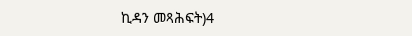ኪዳን መጻሕፍት)4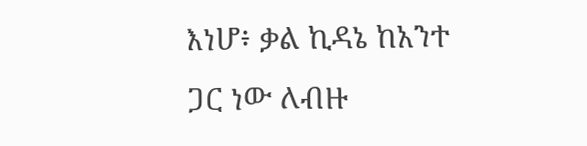እነሆ፥ ቃል ኪዳኔ ከአንተ ጋር ነው ለብዙ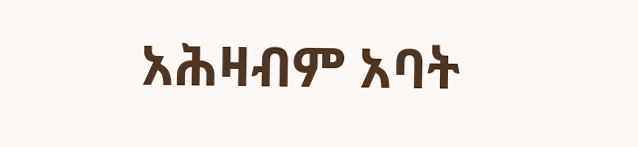አሕዛብም አባት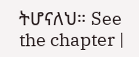ትሆናለህ። See the chapter |